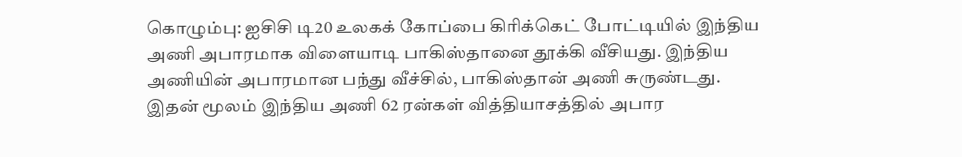கொழும்பு: ஐசிசி டி20 உலகக் கோப்பை கிரிக்கெட் போட்டியில் இந்திய அணி அபாரமாக விளையாடி பாகிஸ்தானை தூக்கி வீசியது. இந்திய அணியின் அபாரமான பந்து வீச்சில், பாகிஸ்தான் அணி சுருண்டது. இதன் மூலம் இந்திய அணி 62 ரன்கள் வித்தியாசத்தில் அபார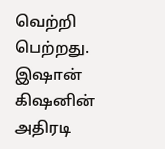வெற்றி பெற்றது.
இஷான் கிஷனின் அதிரடி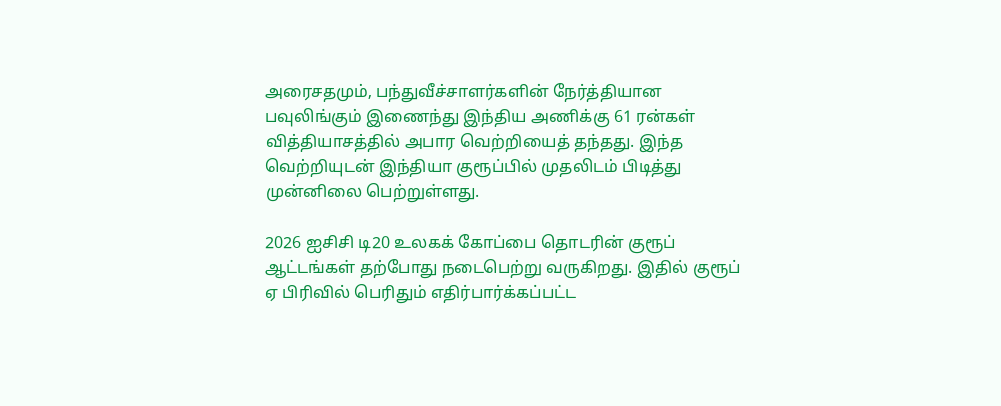அரைசதமும், பந்துவீச்சாளர்களின் நேர்த்தியான பவுலிங்கும் இணைந்து இந்திய அணிக்கு 61 ரன்கள் வித்தியாசத்தில் அபார வெற்றியைத் தந்தது. இந்த வெற்றியுடன் இந்தியா குரூப்பில் முதலிடம் பிடித்து முன்னிலை பெற்றுள்ளது.

2026 ஐசிசி டி20 உலகக் கோப்பை தொடரின் குரூப் ஆட்டங்கள் தற்போது நடைபெற்று வருகிறது. இதில் குரூப் ஏ பிரிவில் பெரிதும் எதிர்பார்க்கப்பட்ட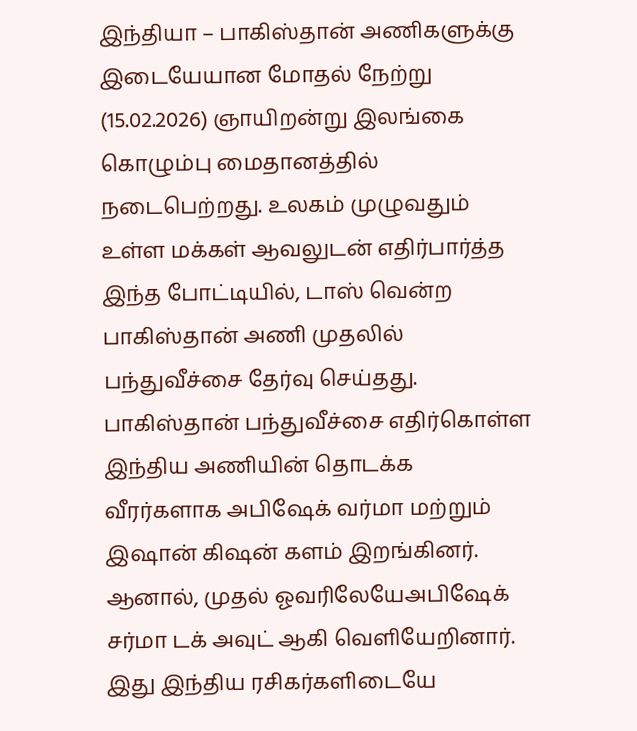இந்தியா – பாகிஸ்தான் அணிகளுக்கு இடையேயான மோதல் நேற்று (15.02.2026) ஞாயிறன்று இலங்கை கொழும்பு மைதானத்தில் நடைபெற்றது. உலகம் முழுவதும் உள்ள மக்கள் ஆவலுடன் எதிர்பார்த்த இந்த போட்டியில், டாஸ் வென்ற பாகிஸ்தான் அணி முதலில் பந்துவீச்சை தேர்வு செய்தது.
பாகிஸ்தான் பந்துவீச்சை எதிர்கொள்ள இந்திய அணியின் தொடக்க வீரர்களாக அபிஷேக் வர்மா மற்றும் இஷான் கிஷன் களம் இறங்கினர். ஆனால், முதல் ஓவரிலேயேஅபிஷேக் சர்மா டக் அவுட் ஆகி வெளியேறினார். இது இந்திய ரசிகர்களிடையே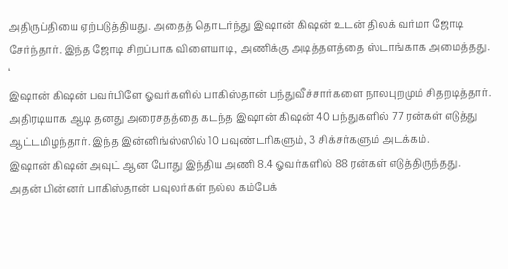அதிருப்தியை ஏற்படுத்தியது. அதைத் தொடர்ந்து இஷான் கிஷன் உடன் திலக் வர்மா ஜோடி சேர்ந்தார். இந்த ஜோடி சிறப்பாக விளையாடி, அணிக்கு அடித்தளத்தை ஸ்டாங்காக அமைத்தது. ‘
இஷான் கிஷன் பவர்பிளே ஓவர்களில் பாகிஸ்தான் பந்துவீச்சார்களை நாலபுறமும் சிதறடித்தார். அதிரடியாக ஆடி தனது அரைசதத்தை கடந்த இஷான் கிஷன் 40 பந்துகளில் 77 ரன்கள் எடுத்து ஆட்டமிழந்தார். இந்த இன்னிங்ஸ்ஸில் 10 பவுண்டரிகளும், 3 சிக்சர்களும் அடக்கம்.
இஷான் கிஷன் அவுட் ஆன போது இந்திய அணி 8.4 ஓவர்களில் 88 ரன்கள் எடுத்திருந்தது. அதன் பின்னர் பாகிஸ்தான் பவுலர்கள் நல்ல கம்பேக்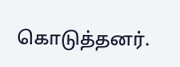கொடுத்தனர்.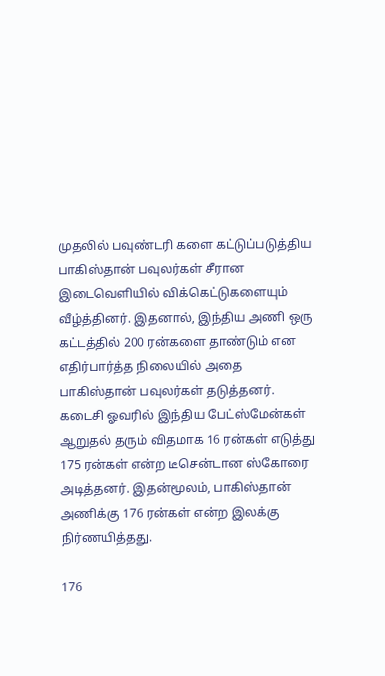முதலில் பவுண்டரி களை கட்டுப்படுத்திய பாகிஸ்தான் பவுலர்கள் சீரான இடைவெளியில் விக்கெட்டுகளையும் வீழ்த்தினர். இதனால், இந்திய அணி ஒரு கட்டத்தில் 200 ரன்களை தாண்டும் என எதிர்பார்த்த நிலையில் அதை பாகிஸ்தான் பவுலர்கள் தடுத்தனர்.
கடைசி ஓவரில் இந்திய பேட்ஸ்மேன்கள் ஆறுதல் தரும் விதமாக 16 ரன்கள் எடுத்து 175 ரன்கள் என்ற டீசென்டான ஸ்கோரை அடித்தனர். இதன்மூலம், பாகிஸ்தான் அணிக்கு 176 ரன்கள் என்ற இலக்கு நிர்ணயித்தது.

176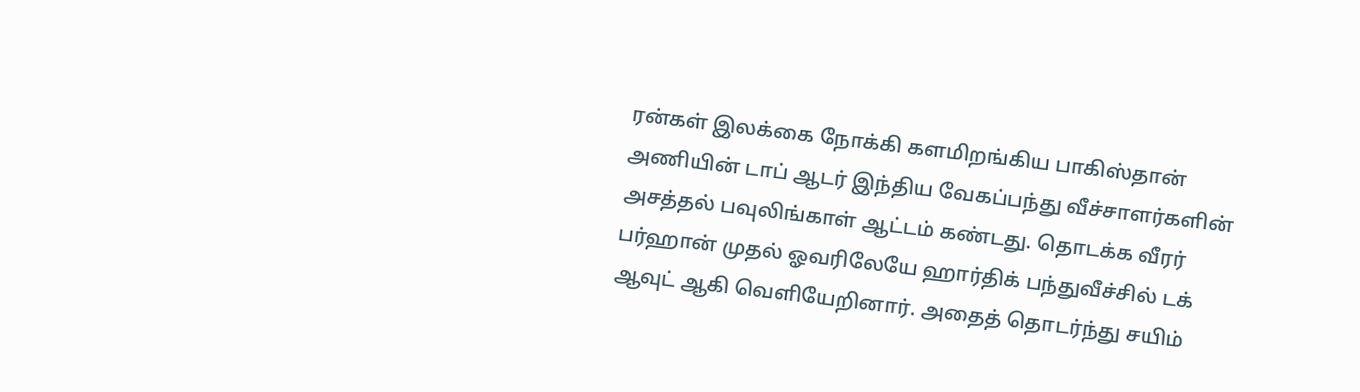ரன்கள் இலக்கை நோக்கி களமிறங்கிய பாகிஸ்தான் அணியின் டாப் ஆடர் இந்திய வேகப்பந்து வீச்சாளர்களின் அசத்தல் பவுலிங்காள் ஆட்டம் கண்டது. தொடக்க வீரர் பர்ஹான் முதல் ஓவரிலேயே ஹார்திக் பந்துவீச்சில் டக் ஆவுட் ஆகி வெளியேறினார். அதைத் தொடர்ந்து சயிம்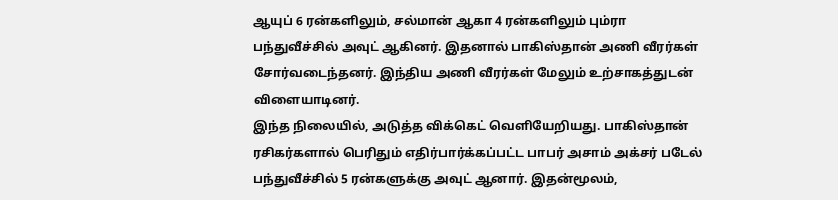ஆயுப் 6 ரன்களிலும், சல்மான் ஆகா 4 ரன்களிலும் பும்ரா பந்துவீச்சில் அவுட் ஆகினர். இதனால் பாகிஸ்தான் அணி வீரர்கள் சோர்வடைந்தனர். இந்திய அணி வீரர்கள் மேலும் உற்சாகத்துடன் விளையாடினர்.
இந்த நிலையில், அடுத்த விக்கெட் வெளியேறியது. பாகிஸ்தான் ரசிகர்களால் பெரிதும் எதிர்பார்க்கப்பட்ட பாபர் அசாம் அக்சர் படேல் பந்துவீச்சில் 5 ரன்களுக்கு அவுட் ஆனார். இதன்மூலம்,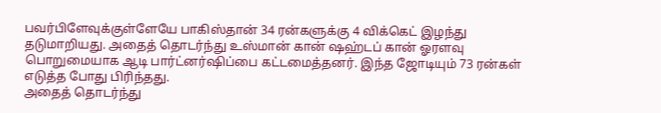பவர்பிளேவுக்குள்ளேயே பாகிஸ்தான் 34 ரன்களுக்கு 4 விக்கெட் இழந்து தடுமாறியது. அதைத் தொடர்ந்து உஸ்மான் கான் ஷஹ்டப் கான் ஓரளவு பொறுமையாக ஆடி பார்ட்னர்ஷிப்பை கட்டமைத்தனர். இந்த ஜோடியும் 73 ரன்கள் எடுத்த போது பிரிந்தது.
அதைத் தொடர்ந்து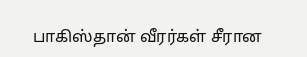பாகிஸ்தான் வீரர்கள் சீரான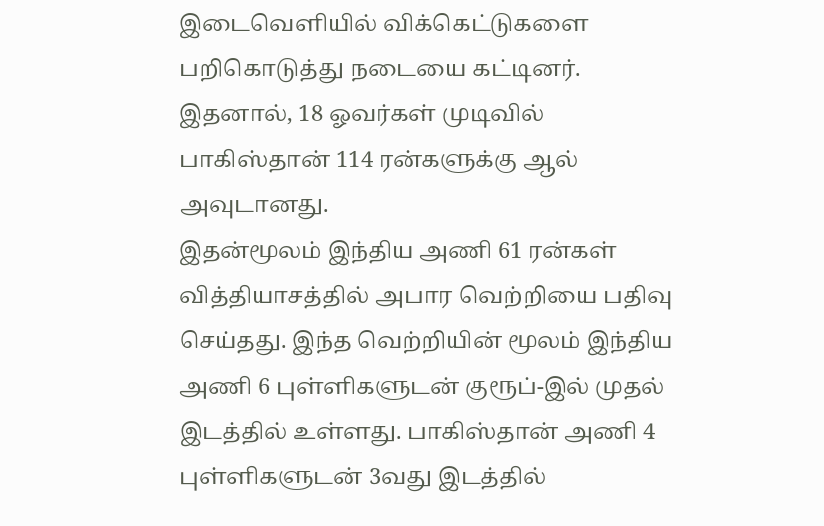இடைவெளியில் விக்கெட்டுகளை பறிகொடுத்து நடையை கட்டினர். இதனால், 18 ஓவர்கள் முடிவில் பாகிஸ்தான் 114 ரன்களுக்கு ஆல் அவுடானது.
இதன்மூலம் இந்திய அணி 61 ரன்கள் வித்தியாசத்தில் அபார வெற்றியை பதிவு செய்தது. இந்த வெற்றியின் மூலம் இந்திய அணி 6 புள்ளிகளுடன் குரூப்-இல் முதல் இடத்தில் உள்ளது. பாகிஸ்தான் அணி 4 புள்ளிகளுடன் 3வது இடத்தில்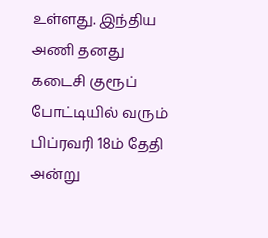உள்ளது. இந்திய அணி தனது கடைசி குரூப் போட்டியில் வரும் பிப்ரவரி 18ம் தேதி அன்று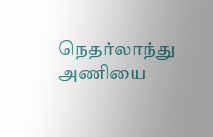நெதர்லாந்து அணியை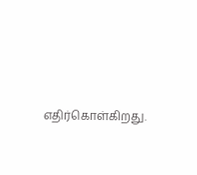எதிர்கொள்கிறது.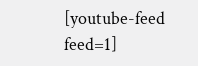[youtube-feed feed=1]